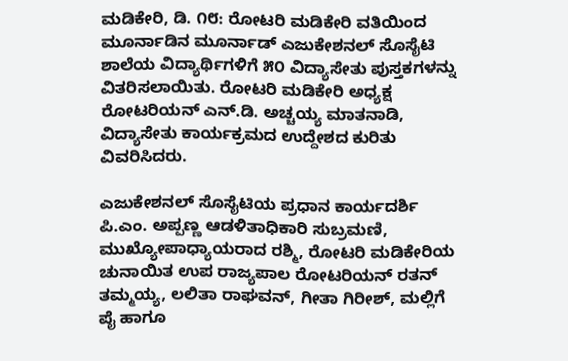ಮಡಿಕೇರಿ, ಡಿ. ೧೮: ರೋಟರಿ ಮಡಿಕೇರಿ ವತಿಯಿಂದ ಮೂರ್ನಾಡಿನ ಮೂರ್ನಾಡ್ ಎಜುಕೇಶನಲ್ ಸೊಸೈಟಿ ಶಾಲೆಯ ವಿದ್ಯಾರ್ಥಿಗಳಿಗೆ ೫೦ ವಿದ್ಯಾಸೇತು ಪುಸ್ತಕಗಳನ್ನು ವಿತರಿಸಲಾಯಿತು. ರೋಟರಿ ಮಡಿಕೇರಿ ಅಧ್ಯಕ್ಷ ರೋಟರಿಯನ್ ಎನ್.ಡಿ. ಅಚ್ಚಯ್ಯ ಮಾತನಾಡಿ, ವಿದ್ಯಾಸೇತು ಕಾರ್ಯಕ್ರಮದ ಉದ್ದೇಶದ ಕುರಿತು ವಿವರಿಸಿದರು.

ಎಜುಕೇಶನಲ್ ಸೊಸೈಟಿಯ ಪ್ರಧಾನ ಕಾರ್ಯದರ್ಶಿ ಪಿ.ಎಂ. ಅಪ್ಪಣ್ಣ ಆಡಳಿತಾಧಿಕಾರಿ ಸುಬ್ರಮಣಿ, ಮುಖ್ಯೋಪಾಧ್ಯಾಯರಾದ ರಶ್ಮಿ, ರೋಟರಿ ಮಡಿಕೇರಿಯ ಚುನಾಯಿತ ಉಪ ರಾಜ್ಯಪಾಲ ರೋಟರಿಯನ್ ರತನ್ ತಮ್ಮಯ್ಯ, ಲಲಿತಾ ರಾಘವನ್, ಗೀತಾ ಗಿರೀಶ್, ಮಲ್ಲಿಗೆ ಪೈ ಹಾಗೂ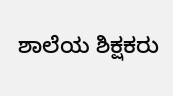ಶಾಲೆಯ ಶಿಕ್ಷಕರು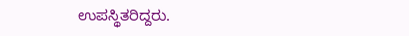ಉಪಸ್ಥಿತರಿದ್ದರು.